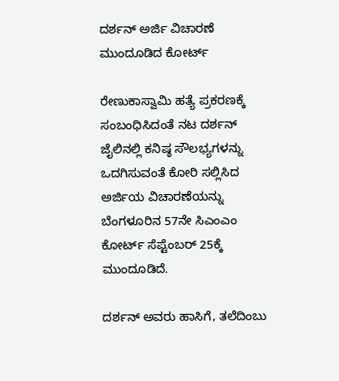ದರ್ಶನ್ ಅರ್ಜಿ ವಿಚಾರಣೆ ಮುಂದೂಡಿದ ಕೋರ್ಟ್

ರೇಣುಕಾಸ್ವಾಮಿ ಹತ್ಯೆ ಪ್ರಕರಣಕ್ಕೆ ಸಂಬಂಧಿಸಿದಂತೆ ನಟ ದರ್ಶನ್  ಜೈಲಿನಲ್ಲಿ ಕನಿಷ್ಠ ಸೌಲಭ್ಯಗಳನ್ನು ಒದಗಿಸುವಂತೆ ಕೋರಿ ಸಲ್ಲಿಸಿದ  ಅರ್ಜಿಯ ವಿಚಾರಣೆಯನ್ನು ಬೆಂಗಳೂರಿನ 57ನೇ ಸಿಎಂಎಂ ಕೋರ್ಟ್ ಸೆಪ್ಟೆಂಬರ್ 25ಕ್ಕೆ ಮುಂದೂಡಿದೆ.

ದರ್ಶನ್ ಅವರು ಹಾಸಿಗೆ, ತಲೆದಿಂಬು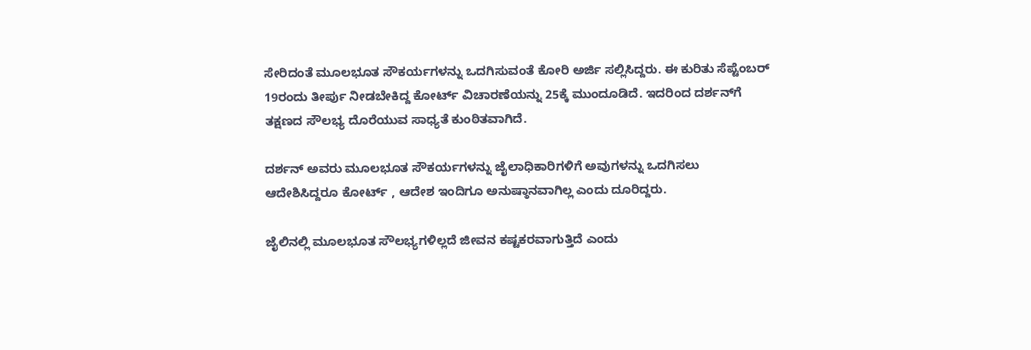ಸೇರಿದಂತೆ ಮೂಲಭೂತ ಸೌಕರ್ಯಗಳನ್ನು ಒದಗಿಸುವಂತೆ ಕೋರಿ ಅರ್ಜಿ ಸಲ್ಲಿಸಿದ್ದರು. ಈ ಕುರಿತು ಸೆಪ್ಟೆಂಬರ್ 19ರಂದು ತೀರ್ಪು ನೀಡಬೇಕಿದ್ದ ಕೋರ್ಟ್ ವಿಚಾರಣೆಯನ್ನು 25ಕ್ಕೆ ಮುಂದೂಡಿದೆ. ಇದರಿಂದ ದರ್ಶನ್‌ಗೆ ತಕ್ಷಣದ ಸೌಲಭ್ಯ ದೊರೆಯುವ ಸಾಧ್ಯತೆ ಕುಂಠಿತವಾಗಿದೆ.

ದರ್ಶನ್ ಅವರು ಮೂಲಭೂತ ಸೌಕರ್ಯಗಳನ್ನು ಜೈಲಾಧಿಕಾರಿಗಳಿಗೆ ಅವುಗಳನ್ನು ಒದಗಿಸಲು ಆದೇಶಿಸಿದ್ದರೂ ಕೋರ್ಟ್ , ಆದೇಶ ಇಂದಿಗೂ ಅನುಷ್ಠಾನವಾಗಿಲ್ಲ ಎಂದು ದೂರಿದ್ದರು.

ಜೈಲಿನಲ್ಲಿ ಮೂಲಭೂತ ಸೌಲಭ್ಯಗಳಿಲ್ಲದೆ ಜೀವನ ಕಷ್ಟಕರವಾಗುತ್ತಿದೆ ಎಂದು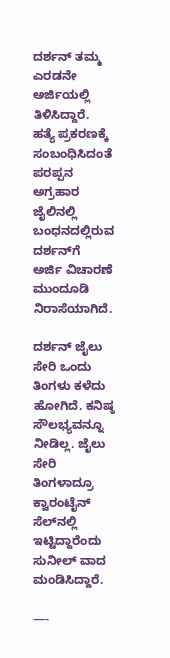ದರ್ಶನ್ ತಮ್ಮ ಎರಡನೇ ಅರ್ಜಿಯಲ್ಲಿ ತಿಳಿಸಿದ್ದಾರೆ. ಹತ್ಯೆ ಪ್ರಕರಣಕ್ಕೆ ಸಂಬಂಧಿಸಿದಂತೆ ಪರಪ್ಪನ ಅಗ್ರಹಾರ ಜೈಲಿನಲ್ಲಿ ಬಂಧನದಲ್ಲಿರುವ   ದರ್ಶನ್‌ಗೆ  ಅರ್ಜಿ ವಿಚಾರಣೆ ಮುಂದೂಡಿ ನಿರಾಸೆಯಾಗಿದೆ.

ದರ್ಶನ್ ಜೈಲು ಸೇರಿ ಒಂದು ತಿಂಗಳು ಕಳೆದು ಹೋಗಿದೆ. ಕನಿಷ್ಠ ಸೌಲಭ್ಯವನ್ನೂ ನೀಡಿಲ್ಲ. ಜೈಲು ಸೇರಿ ತಿಂಗಳಾದ್ರೂ ಕ್ವಾರಂಟೈನ್ ಸೆಲ್‌ನಲ್ಲಿ ಇಟ್ಟಿದ್ದಾರೆಂದು ಸುನೀಲ್ ವಾದ ಮಂಡಿಸಿದ್ದಾರೆ.

—-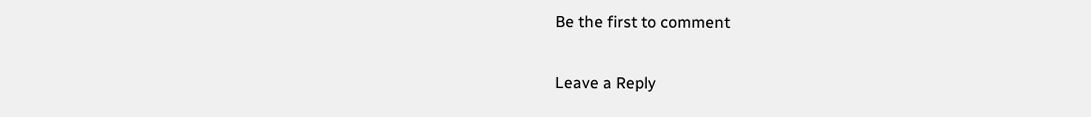Be the first to comment

Leave a Reply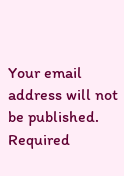Your email address will not be published. Required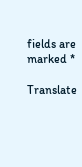fields are marked *

Translate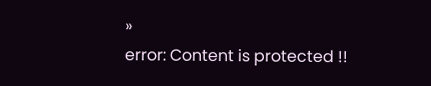»
error: Content is protected !!